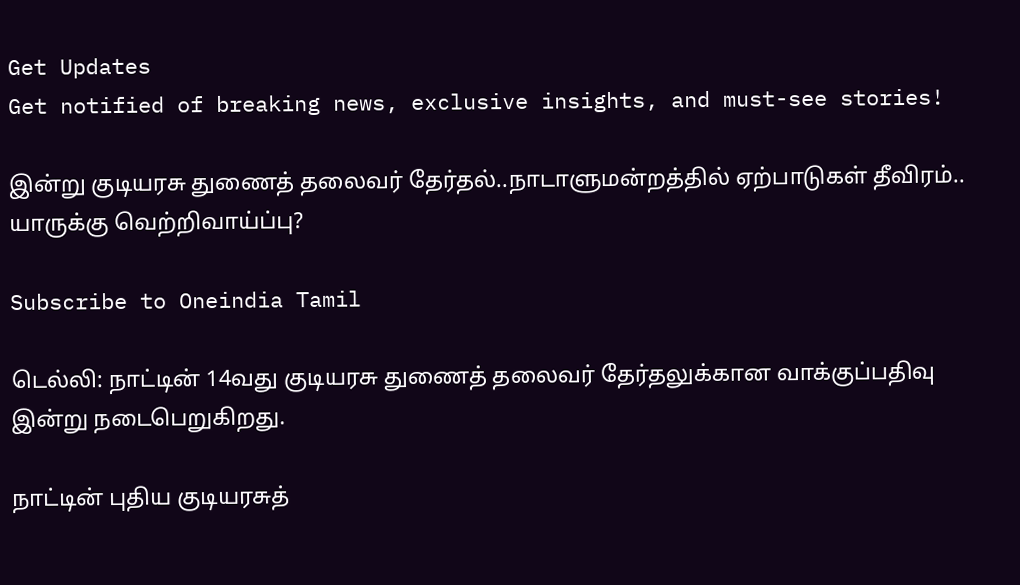Get Updates
Get notified of breaking news, exclusive insights, and must-see stories!

இன்று குடியரசு துணைத் தலைவர் தேர்தல்..நாடாளுமன்றத்தில் ஏற்பாடுகள் தீவிரம்.. யாருக்கு வெற்றிவாய்ப்பு?

Subscribe to Oneindia Tamil

டெல்லி: நாட்டின் 14வது குடியரசு துணைத் தலைவர் தேர்தலுக்கான வாக்குப்பதிவு இன்று நடைபெறுகிறது.

நாட்டின் புதிய குடியரசுத்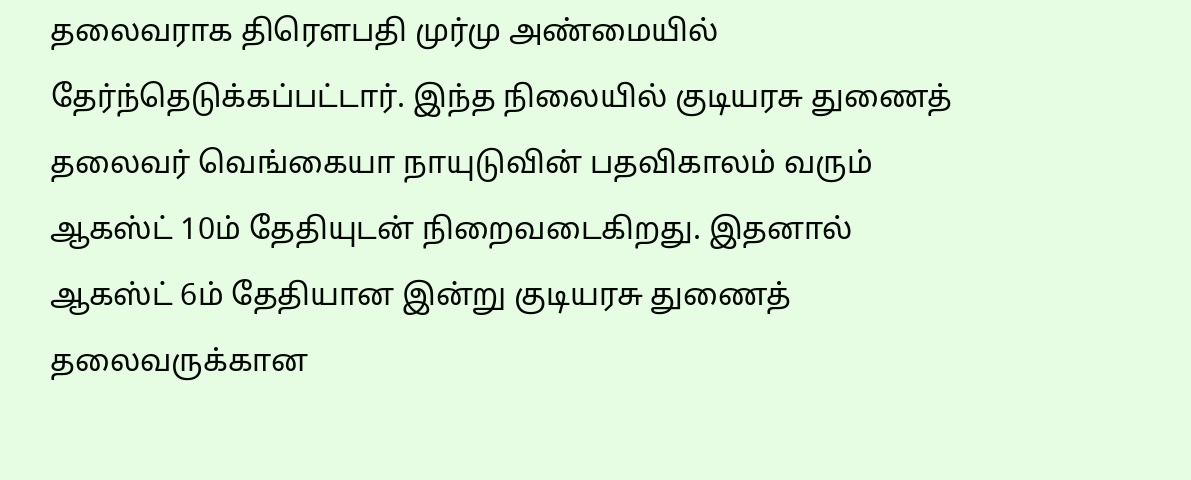தலைவராக திரெளபதி முர்மு அண்மையில் தேர்ந்தெடுக்கப்பட்டார். இந்த நிலையில் குடியரசு துணைத் தலைவர் வெங்கையா நாயுடுவின் பதவிகாலம் வரும் ஆகஸ்ட் 10ம் தேதியுடன் நிறைவடைகிறது. இதனால் ஆகஸ்ட் 6ம் தேதியான இன்று குடியரசு துணைத் தலைவருக்கான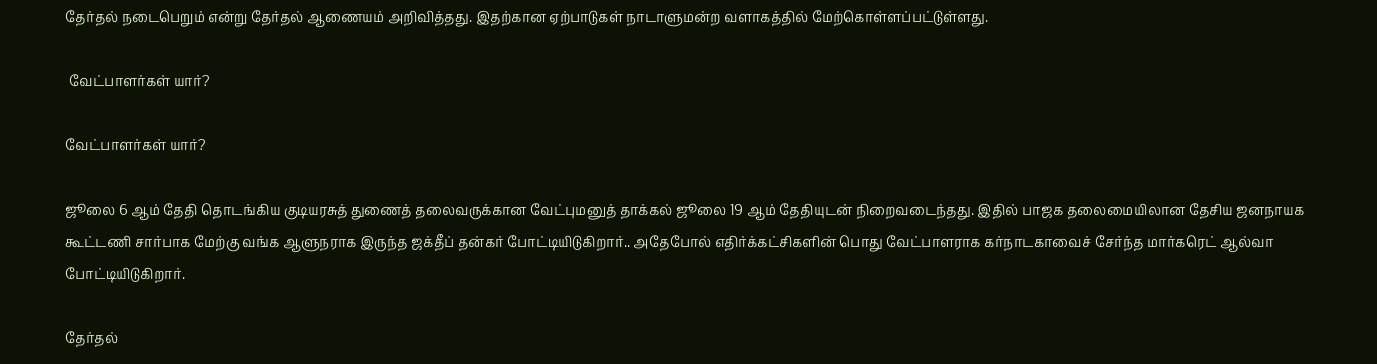தேர்தல் நடைபெறும் என்று தேர்தல் ஆணையம் அறிவித்தது. இதற்கான ஏற்பாடுகள் நாடாளுமன்ற வளாகத்தில் மேற்கொள்ளப்பட்டுள்ளது.

 வேட்பாளர்கள் யார்?

வேட்பாளர்கள் யார்?

ஜூலை 6 ஆம் தேதி தொடங்கிய குடியரசுத் துணைத் தலைவருக்கான வேட்புமனுத் தாக்கல் ஜூலை 19 ஆம் தேதியுடன் நிறைவடைந்தது. இதில் பாஜக தலைமையிலான தேசிய ஜனநாயக கூட்டணி சார்பாக மேற்கு வங்க ஆளுநராக இருந்த ஜக்தீப் தன்கர் போட்டியிடுகிறார்.. அதேபோல் எதிர்க்கட்சிகளின் பொது வேட்பாளராக கர்நாடகாவைச் சேர்ந்த மார்கரெட் ஆல்வா போட்டியிடுகிறார்.

தேர்தல்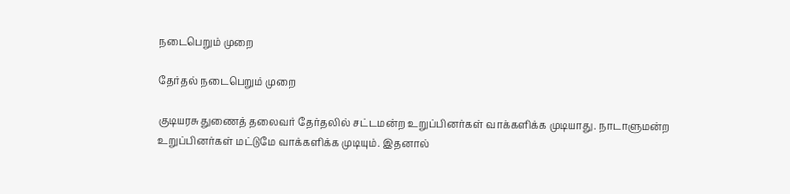நடைபெறும் முறை

தேர்தல் நடைபெறும் முறை

குடியரசு துணைத் தலைவர் தேர்தலில் சட்டமன்ற உறுப்பினர்கள் வாக்களிக்க முடியாது. நாடாளுமன்ற உறுப்பினர்கள் மட்டுமே வாக்களிக்க முடியும். இதனால்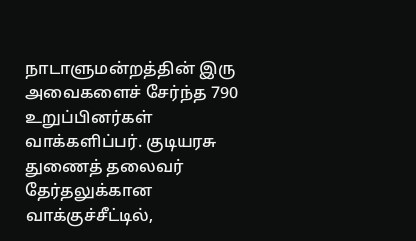நாடாளுமன்றத்தின் இரு அவைகளைச் சேர்ந்த 790 உறுப்பினர்கள் வாக்களிப்பர். குடியரசு துணைத் தலைவர் தேர்தலுக்கான வாக்குச்சீட்டில்,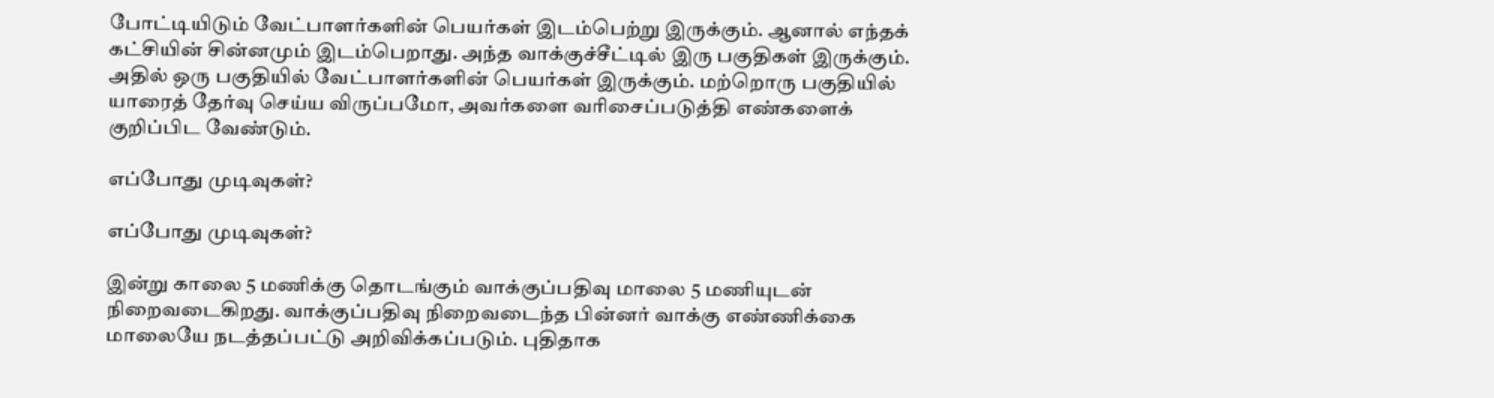போட்டியிடும் வேட்பாளர்களின் பெயர்கள் இடம்பெற்று இருக்கும். ஆனால் எந்தக் கட்சியின் சின்னமும் இடம்பெறாது. அந்த வாக்குச்சீட்டில் இரு பகுதிகள் இருக்கும். அதில் ஒரு பகுதியில் வேட்பாளர்களின் பெயர்கள் இருக்கும். மற்றொரு பகுதியில் யாரைத் தேர்வு செய்ய விருப்பமோ, அவர்களை வரிசைப்படுத்தி எண்களைக் குறிப்பிட வேண்டும்.

எப்போது முடிவுகள்?

எப்போது முடிவுகள்?

இன்று காலை 5 மணிக்கு தொடங்கும் வாக்குப்பதிவு மாலை 5 மணியுடன் நிறைவடைகிறது. வாக்குப்பதிவு நிறைவடைந்த பின்னர் வாக்கு எண்ணிக்கை மாலையே நடத்தப்பட்டு அறிவிக்கப்படும். புதிதாக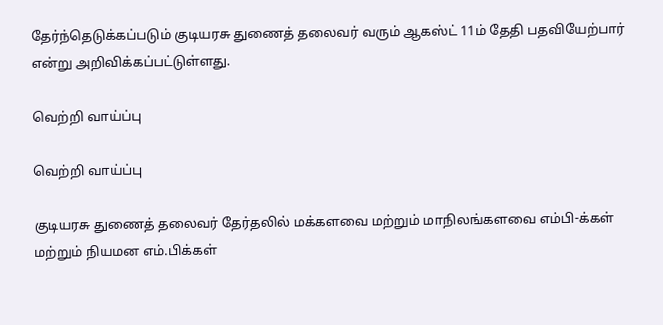தேர்ந்தெடுக்கப்படும் குடியரசு துணைத் தலைவர் வரும் ஆகஸ்ட் 11ம் தேதி பதவியேற்பார் என்று அறிவிக்கப்பட்டுள்ளது.

வெற்றி வாய்ப்பு

வெற்றி வாய்ப்பு

குடியரசு துணைத் தலைவர் தேர்தலில் மக்களவை மற்றும் மாநிலங்களவை எம்பி-க்கள் மற்றும் நியமன எம்.பிக்கள்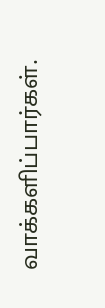வாக்களிப்பார்கள்.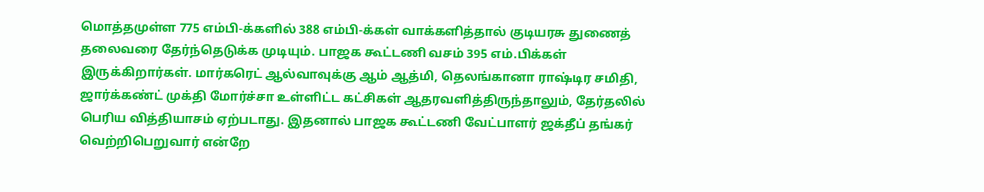மொத்தமுள்ள 775 எம்பி-க்களில் 388 எம்பி-க்கள் வாக்களித்தால் குடியரசு துணைத் தலைவரை தேர்ந்தெடுக்க முடியும். பாஜக கூட்டணி வசம் 395 எம்.பிக்கள் இருக்கிறார்கள். மார்கரெட் ஆல்வாவுக்கு ஆம் ஆத்மி, தெலங்கானா ராஷ்டிர சமிதி, ஜார்க்கண்ட் முக்தி மோர்ச்சா உள்ளிட்ட கட்சிகள் ஆதரவளித்திருந்தாலும், தேர்தலில் பெரிய வித்தியாசம் ஏற்படாது. இதனால் பாஜக கூட்டணி வேட்பாளர் ஜக்தீப் தங்கர் வெற்றிபெறுவார் என்றே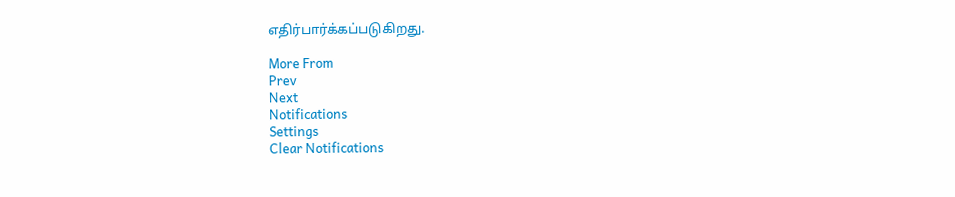எதிர்பார்க்கப்படுகிறது.

More From
Prev
Next
Notifications
Settings
Clear Notifications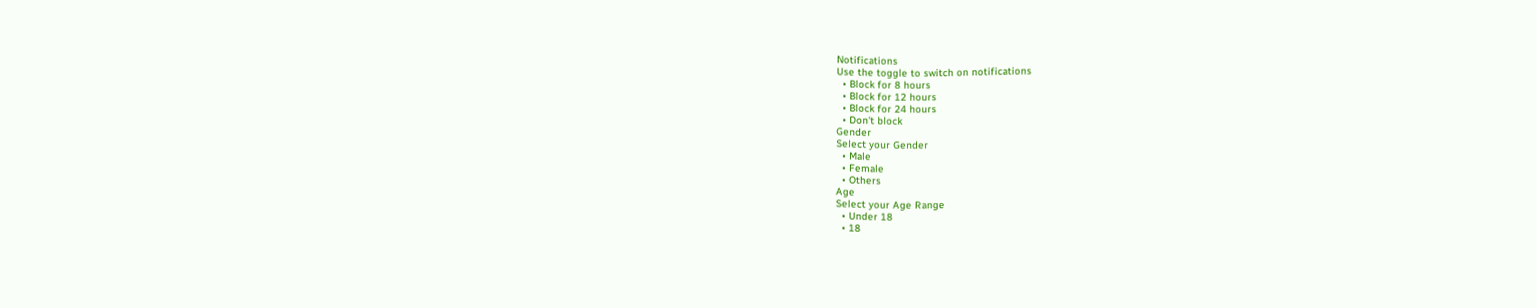Notifications
Use the toggle to switch on notifications
  • Block for 8 hours
  • Block for 12 hours
  • Block for 24 hours
  • Don't block
Gender
Select your Gender
  • Male
  • Female
  • Others
Age
Select your Age Range
  • Under 18
  • 18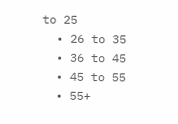to 25
  • 26 to 35
  • 36 to 45
  • 45 to 55
  • 55+